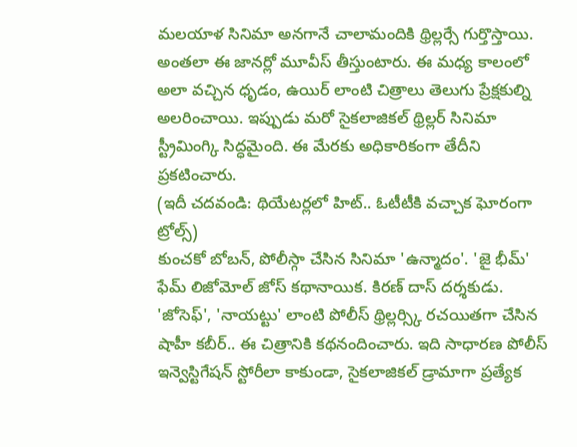మలయాళ సినిమా అనగానే చాలామందికి థ్రిల్లర్సే గుర్తొస్తాయి. అంతలా ఈ జానర్లో మూవీస్ తీస్తుంటారు. ఈ మధ్య కాలంలో అలా వచ్చిన ధృడం, ఉయిర్ లాంటి చిత్రాలు తెలుగు ప్రేక్షకుల్ని అలరించాయి. ఇప్పుడు మరో సైకలాజికల్ థ్రిల్లర్ సినిమా స్ట్రీమింగ్కి సిద్ధమైంది. ఈ మేరకు అధికారికంగా తేదీని ప్రకటించారు.
(ఇదీ చదవండి: థియేటర్లలో హిట్.. ఓటీటీకి వచ్చాక ఘోరంగా ట్రోల్స్)
కుంచకో బోబన్, పోలీస్గా చేసిన సినిమా 'ఉన్మాదం'. 'జై భీమ్' ఫేమ్ లిజోమోల్ జోస్ కథానాయిక. కిరణ్ దాస్ దర్శకుడు. 'జోసెఫ్', 'నాయట్టు' లాంటి పోలీస్ థ్రిల్లర్స్కి రచయితగా చేసిన షాహీ కబీర్.. ఈ చిత్రానికి కథనందించారు. ఇది సాధారణ పోలీస్ ఇన్వెస్టిగేషన్ స్టోరీలా కాకుండా, సైకలాజికల్ డ్రామాగా ప్రత్యేక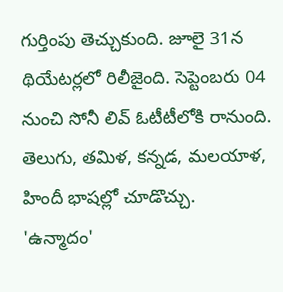గుర్తింపు తెచ్చుకుంది. జూలై 31న థియేటర్లలో రిలీజైంది. సెప్టెంబరు 04 నుంచి సోనీ లివ్ ఓటీటీలోకి రానుంది. తెలుగు, తమిళ, కన్నడ, మలయాళ, హిందీ భాషల్లో చూడొచ్చు.
'ఉన్మాదం'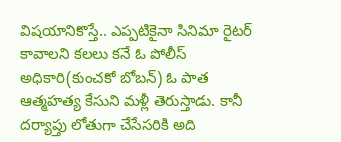విషయానికొస్తే.. ఎప్పటికైనా సినిమా రైటర్ కావాలని కలలు కనే ఓ పోలీస్ అధికారి(కుంచకో బోబన్) ఓ పాత ఆత్మహత్య కేసుని మళ్లీ తెరుస్తాడు. కానీ దర్యాప్తు లోతుగా చేసేసరికి అది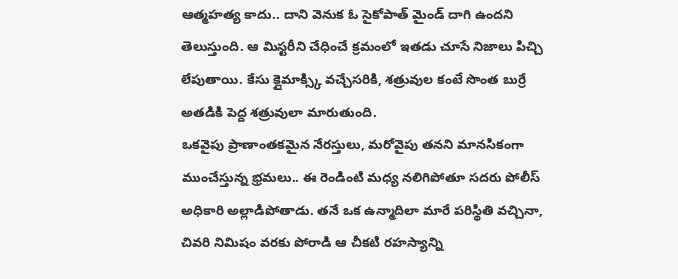ఆత్మహత్య కాదు.. దాని వెనుక ఓ సైకోపాత్ మైండ్ దాగి ఉందని తెలుస్తుంది. ఆ మిస్టరీని చేధించే క్రమంలో ఇతడు చూసే నిజాలు పిచ్చి లేపుతాయి. కేసు క్లైమాక్స్కి వచ్చేసరికి, శత్రువుల కంటే సొంత బుర్రే అతడికి పెద్ద శత్రువులా మారుతుంది.
ఒకవైపు ప్రాణాంతకమైన నేరస్తులు, మరోవైపు తనని మానసికంగా ముంచేస్తున్న భ్రమలు.. ఈ రెండింటి మధ్య నలిగిపోతూ సదరు పోలీస్ అధికారి అల్లాడిపోతాడు. తనే ఒక ఉన్మాదిలా మారే పరిస్థితి వచ్చినా, చివరి నిమిషం వరకు పోరాడి ఆ చీకటి రహస్యాన్ని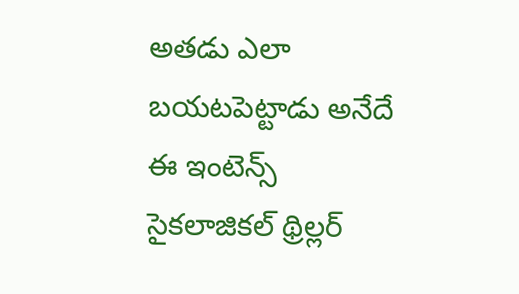అతడు ఎలా బయటపెట్టాడు అనేదే ఈ ఇంటెన్స్ సైకలాజికల్ థ్రిల్లర్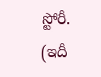స్టోరీ.
(ఇదీ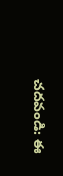చదవండి: ఈ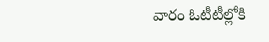వారం ఓటీటీల్లోకి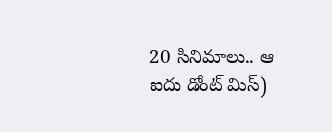20 సినిమాలు.. ఆ ఐదు డోంట్ మిస్)